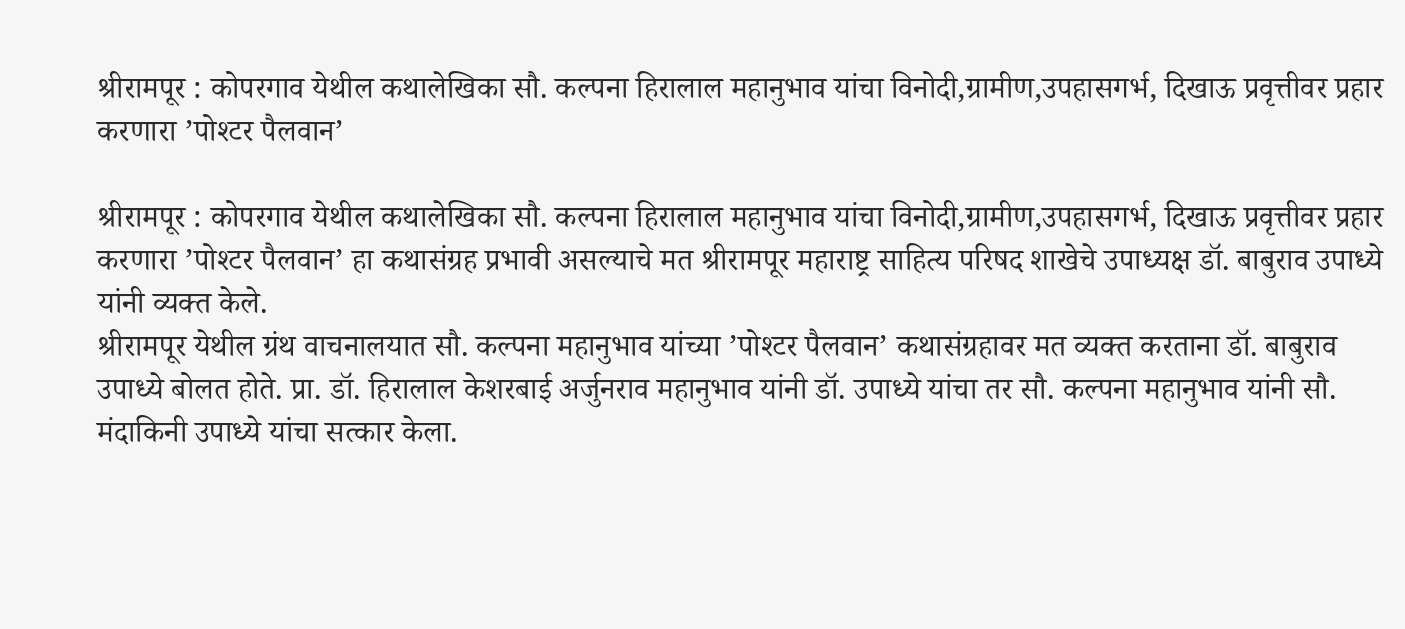श्रीरामपूर : कोपरगाव येथील कथालेखिका सौ. कल्पना हिरालाल महानुभाव यांचा विनोदी,ग्रामीण,उपहासगर्भ, दिखाऊ प्रवृत्तीवर प्रहार करणारा ’पोश्टर पैलवान’

श्रीरामपूर : कोपरगाव येथील कथालेखिका सौ. कल्पना हिरालाल महानुभाव यांचा विनोदी,ग्रामीण,उपहासगर्भ, दिखाऊ प्रवृत्तीवर प्रहार करणारा ’पोश्टर पैलवान’ हा कथासंग्रह प्रभावी असल्याचे मत श्रीरामपूर महाराष्ट्र साहित्य परिषद शाखेचे उपाध्यक्ष डॉ. बाबुराव उपाध्ये यांनी व्यक्त केले.
श्रीरामपूर येथील ग्रंथ वाचनालयात सौ. कल्पना महानुभाव यांच्या ’पोश्टर पैलवान’ कथासंग्रहावर मत व्यक्त करताना डॉ. बाबुराव उपाध्ये बोलत होते. प्रा. डॉ. हिरालाल केशरबाई अर्जुनराव महानुभाव यांनी डॉ. उपाध्ये यांचा तर सौ. कल्पना महानुभाव यांनी सौ. मंदाकिनी उपाध्ये यांचा सत्कार केला.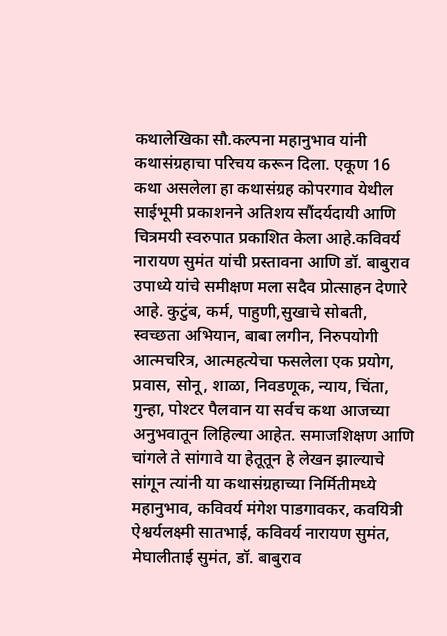कथालेखिका सौ.कल्पना महानुभाव यांनी कथासंग्रहाचा परिचय करून दिला. एकूण 16 कथा असलेला हा कथासंग्रह कोपरगाव येथील साईभूमी प्रकाशनने अतिशय सौंदर्यदायी आणि चित्रमयी स्वरुपात प्रकाशित केला आहे.कविवर्य नारायण सुमंत यांची प्रस्तावना आणि डॉ. बाबुराव उपाध्ये यांचे समीक्षण मला सदैव प्रोत्साहन देणारे आहे. कुटुंब, कर्म, पाहुणी,सुखाचे सोबती, स्वच्छता अभियान, बाबा लगीन, निरुपयोगी आत्मचरित्र, आत्महत्येचा फसलेला एक प्रयोग, प्रवास, सोनू, शाळा, निवडणूक, न्याय, चिंता, गुन्हा, पोश्टर पैलवान या सर्वच कथा आजच्या अनुभवातून लिहिल्या आहेत. समाजशिक्षण आणि चांगले ते सांगावे या हेतूतून हे लेखन झाल्याचे सांगून त्यांनी या कथासंग्रहाच्या निर्मितीमध्ये महानुभाव, कविवर्य मंगेश पाडगावकर, कवयित्री ऐश्वर्यलक्ष्मी सातभाई, कविवर्य नारायण सुमंत, मेघालीताई सुमंत, डॉ. बाबुराव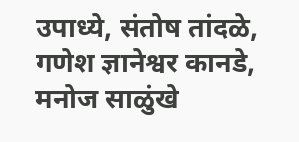उपाध्ये, संतोष तांदळे, गणेश ज्ञानेश्वर कानडे, मनोज साळुंखे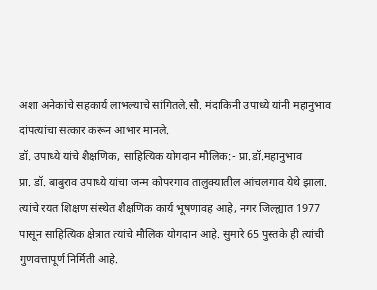अशा अनेकांचे सहकार्य लाभल्याचे सांगितले.सौ. मंदाकिनी उपाध्ये यांनी महानुभाव दांपत्यांचा सत्कार करून आभार मानले.
डॉ. उपाध्ये यांचे शैक्षणिक, साहित्यिक योगदान मौलिक:- प्रा.डॉ.महानुभाव
प्रा. डॉ. बाबुराव उपाध्ये यांचा जन्म कोपरगाव तालुक्यातील आंचलगाव येथे झाला. त्यांचे रयत शिक्षण संस्थेत शैक्षणिक कार्य भूषणावह आहे, नगर जिल्ह्यात 1977 पासून साहित्यिक क्षेत्रात त्यांचे मौलिक योगदान आहे. सुमारे 65 पुस्तके ही त्यांची गुणवत्तापूर्ण निर्मिती आहे.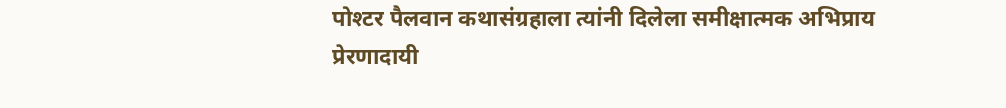पोश्टर पैलवान कथासंग्रहाला त्यांनी दिलेला समीक्षात्मक अभिप्राय प्रेरणादायी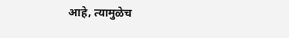आहे, त्यामुळेच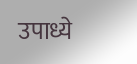उपाध्ये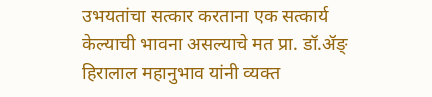उभयतांचा सत्कार करताना एक सत्कार्य केल्याची भावना असल्याचे मत प्रा. डॉ.ॲङ् हिरालाल महानुभाव यांनी व्यक्त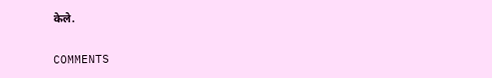केले.

COMMENTS